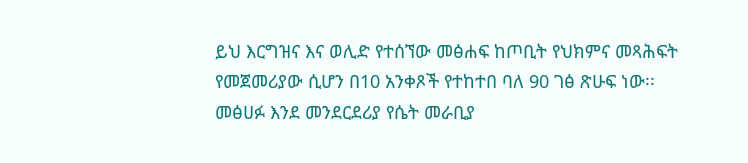ይህ እርግዝና እና ወሊድ የተሰኘው መፅሐፍ ከጦቢት የህክምና መጻሕፍት የመጀመሪያው ሲሆን በ10 አንቀጾች የተከተበ ባለ 90 ገፅ ጽሁፍ ነው፡፡ መፅሀፉ እንደ መንደርደሪያ የሴት መራቢያ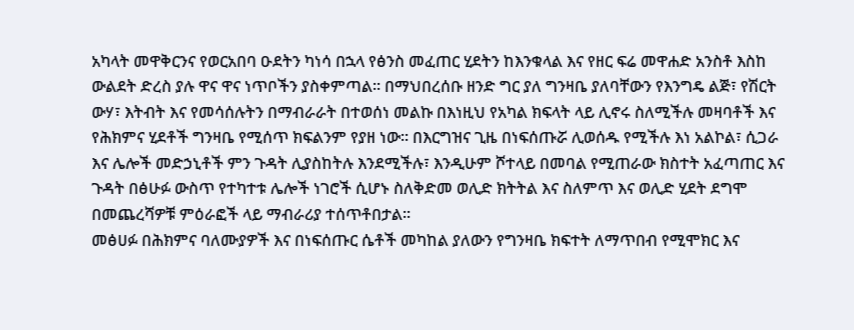አካላት መዋቅርንና የወርአበባ ዑደትን ካነሳ በኋላ የፅንስ መፈጠር ሂደትን ከእንቁላል እና የዘር ፍሬ መዋሐድ አንስቶ እስከ ውልደት ድረስ ያሉ ዋና ዋና ነጥቦችን ያስቀምጣል፡፡ በማህበረሰቡ ዘንድ ግር ያለ ግንዛቤ ያለባቸውን የእንግዴ ልጅ፣ የሽርት ውሃ፣ እትብት እና የመሳሰሉትን በማብራራት በተወሰነ መልኩ በእነዚህ የአካል ክፍላት ላይ ሊኖሩ ስለሚችሉ መዛባቶች እና የሕክምና ሂደቶች ግንዛቤ የሚሰጥ ክፍልንም የያዘ ነው፡፡ በእርግዝና ጊዜ በነፍሰጡሯ ሊወሰዱ የሚችሉ እነ አልኮል፣ ሲጋራ እና ሌሎች መድኃኒቶች ምን ጉዳት ሊያስከትሉ እንደሚችሉ፣ እንዲሁም ሾተላይ በመባል የሚጠራው ክስተት አፈጣጠር እና ጉዳት በፅሁፉ ውስጥ የተካተቱ ሌሎች ነገሮች ሲሆኑ ስለቅድመ ወሊድ ክትትል እና ስለምጥ እና ወሊድ ሂደት ደግሞ በመጨረሻዎቹ ምዕራፎች ላይ ማብራሪያ ተሰጥቶበታል፡፡
መፅሀፉ በሕክምና ባለሙያዎች እና በነፍሰጡር ሴቶች መካከል ያለውን የግንዛቤ ክፍተት ለማጥበብ የሚሞክር እና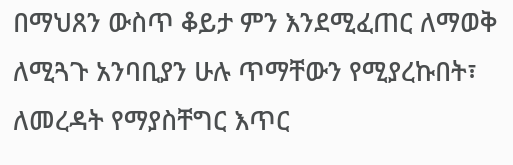በማህጸን ውስጥ ቆይታ ምን እንደሚፈጠር ለማወቅ ለሚጓጉ አንባቢያን ሁሉ ጥማቸውን የሚያረኩበት፣ ለመረዳት የማያስቸግር እጥር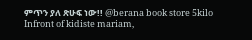ምጥን ያለ ጽሁፍ ነው!! @berana book store 5kilo Infront of kidiste mariam,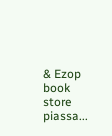& Ezop book store piassa...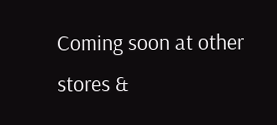Coming soon at other stores &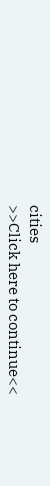cities
>>Click here to continue<<